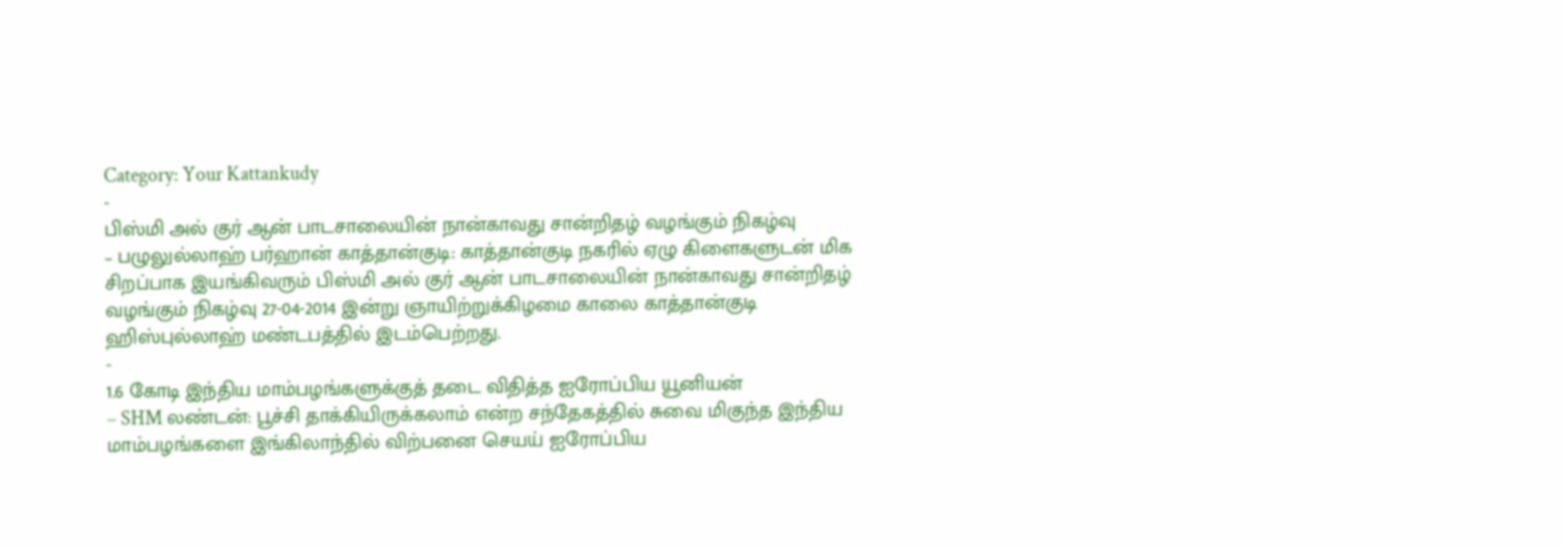Category: Your Kattankudy
-
பிஸ்மி அல் குர் ஆன் பாடசாலையின் நான்காவது சான்றிதழ் வழங்கும் நிகழ்வு
– பழுலுல்லாஹ் பர்ஹான் காத்தான்குடி: காத்தான்குடி நகரில் ஏழு கிளைகளுடன் மிக சிறப்பாக இயங்கிவரும் பிஸ்மி அல் குர் ஆன் பாடசாலையின் நான்காவது சான்றிதழ் வழங்கும் நிகழ்வு 27-04-2014 இன்று ஞாயிற்றுக்கிழமை காலை காத்தான்குடி ஹிஸ்புல்லாஹ் மண்டபத்தில் இடம்பெற்றது.
-
1.6 கோடி இந்திய மாம்பழங்களுக்குத் தடை விதித்த ஐரோப்பிய யூனியன்
– SHM லண்டன்: பூச்சி தாக்கியிருக்கலாம் என்ற சந்தேகத்தில் சுவை மிகுந்த இந்திய மாம்பழங்களை இங்கிலாந்தில் விற்பனை செயய் ஐரோப்பிய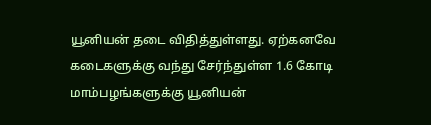யூனியன் தடை விதித்துள்ளது. ஏற்கனவே கடைகளுக்கு வந்து சேர்ந்துள்ள 1.6 கோடி மாம்பழங்களுக்கு யூனியன்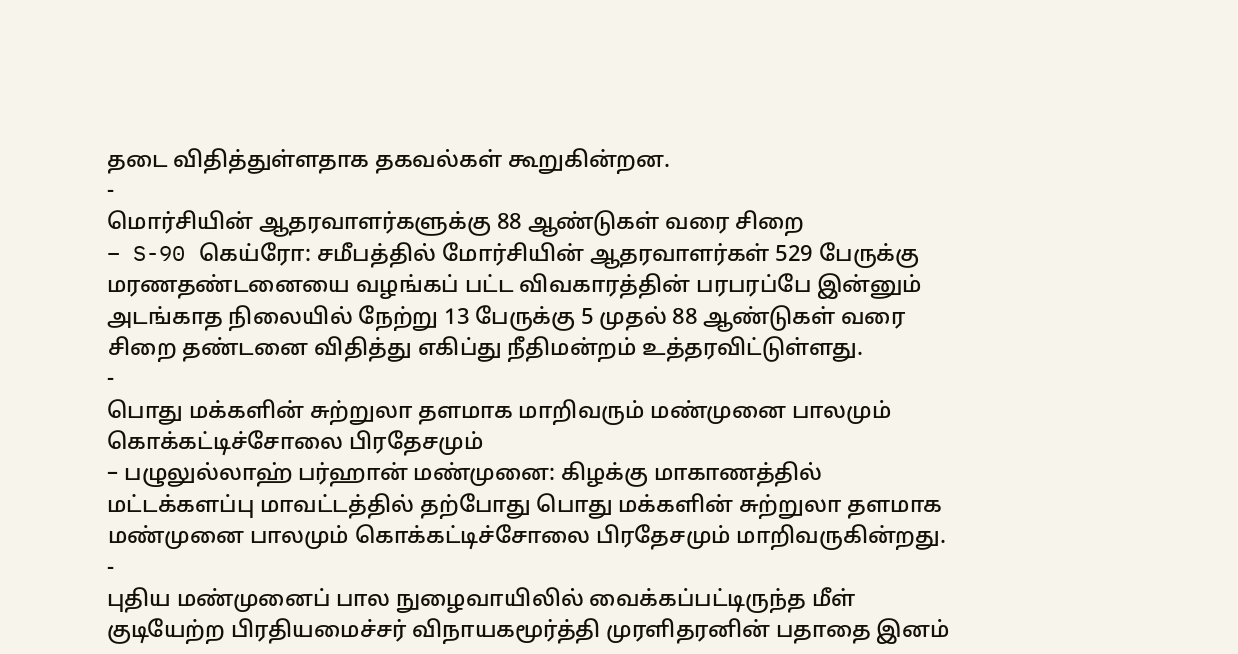தடை விதித்துள்ளதாக தகவல்கள் கூறுகின்றன.
-
மொர்சியின் ஆதரவாளர்களுக்கு 88 ஆண்டுகள் வரை சிறை
– S-90 கெய்ரோ: சமீபத்தில் மோர்சியின் ஆதரவாளர்கள் 529 பேருக்கு மரணதண்டனையை வழங்கப் பட்ட விவகாரத்தின் பரபரப்பே இன்னும் அடங்காத நிலையில் நேற்று 13 பேருக்கு 5 முதல் 88 ஆண்டுகள் வரை சிறை தண்டனை விதித்து எகிப்து நீதிமன்றம் உத்தரவிட்டுள்ளது.
-
பொது மக்களின் சுற்றுலா தளமாக மாறிவரும் மண்முனை பாலமும் கொக்கட்டிச்சோலை பிரதேசமும்
– பழுலுல்லாஹ் பர்ஹான் மண்முனை: கிழக்கு மாகாணத்தில் மட்டக்களப்பு மாவட்டத்தில் தற்போது பொது மக்களின் சுற்றுலா தளமாக மண்முனை பாலமும் கொக்கட்டிச்சோலை பிரதேசமும் மாறிவருகின்றது.
-
புதிய மண்முனைப் பால நுழைவாயிலில் வைக்கப்பட்டிருந்த மீள் குடியேற்ற பிரதியமைச்சர் விநாயகமூர்த்தி முரளிதரனின் பதாதை இனம்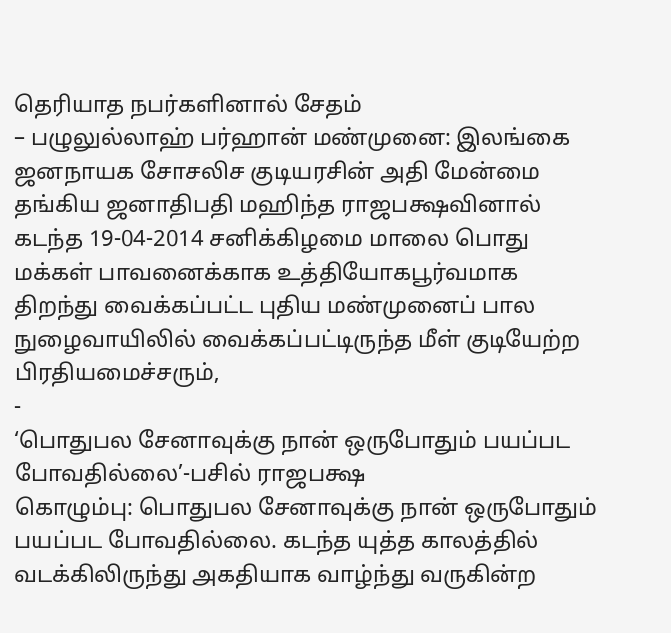தெரியாத நபர்களினால் சேதம்
– பழுலுல்லாஹ் பர்ஹான் மண்முனை: இலங்கை ஜனநாயக சோசலிச குடியரசின் அதி மேன்மை தங்கிய ஜனாதிபதி மஹிந்த ராஜபக்ஷவினால் கடந்த 19-04-2014 சனிக்கிழமை மாலை பொது மக்கள் பாவனைக்காக உத்தியோகபூர்வமாக திறந்து வைக்கப்பட்ட புதிய மண்முனைப் பால நுழைவாயிலில் வைக்கப்பட்டிருந்த மீள் குடியேற்ற பிரதியமைச்சரும்,
-
‘பொதுபல சேனாவுக்கு நான் ஒருபோதும் பயப்பட போவதில்லை’-பசில் ராஜபக்ஷ
கொழும்பு: பொதுபல சேனாவுக்கு நான் ஒருபோதும் பயப்பட போவதில்லை. கடந்த யுத்த காலத்தில் வடக்கிலிருந்து அகதியாக வாழ்ந்து வருகின்ற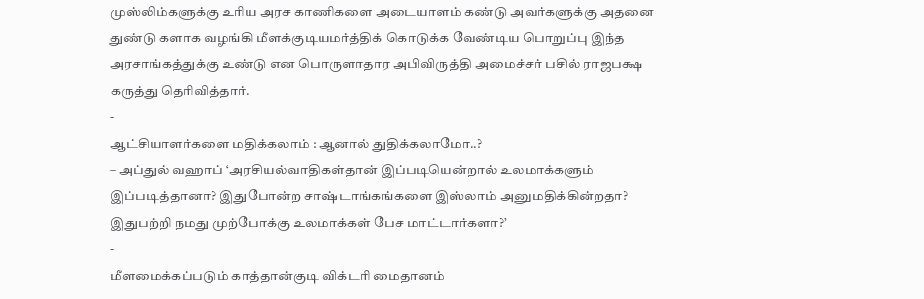முஸ்லிம்களுக்கு உரிய அரச காணிகளை அடையாளம் கண்டு அவர்களுக்கு அதனை துண்டு களாக வழங்கி மீளக்குடியமர்த்திக் கொடுக்க வேண்டிய பொறுப்பு இந்த அரசாங்கத்துக்கு உண்டு என பொருளாதார அபிவிருத்தி அமைச்சர் பசில் ராஜபக்ஷ கருத்து தெரிவித்தார்.
-
ஆட்சியாளர்களை மதிக்கலாம் : ஆனால் துதிக்கலாமோ..?
– அப்துல் வஹாப் ‘அரசியல்வாதிகள்தான் இப்படியென்றால் உலமாக்களும் இப்படித்தானா? இதுபோன்ற சாஷ்டாங்கங்களை இஸ்லாம் அனுமதிக்கின்றதா? இதுபற்றி நமது முற்போக்கு உலமாக்கள் பேச மாட்டார்களா?’
-
மீளமைக்கப்படும் காத்தான்குடி விக்டரி மைதானம்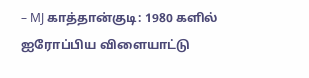– MJ காத்தான்குடி: 1980 களில் ஐரோப்பிய விளையாட்டு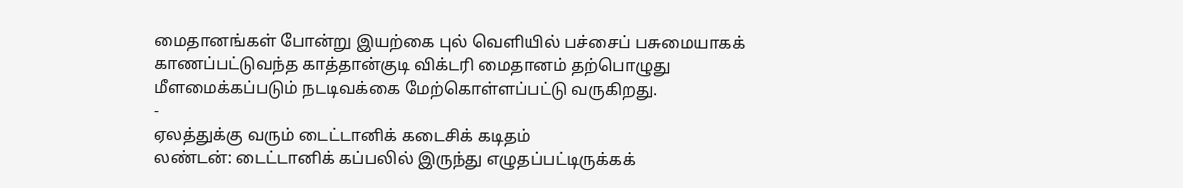மைதானங்கள் போன்று இயற்கை புல் வெளியில் பச்சைப் பசுமையாகக் காணப்பட்டுவந்த காத்தான்குடி விக்டரி மைதானம் தற்பொழுது மீளமைக்கப்படும் நடடிவக்கை மேற்கொள்ளப்பட்டு வருகிறது.
-
ஏலத்துக்கு வரும் டைட்டானிக் கடைசிக் கடிதம்
லண்டன்: டைட்டானிக் கப்பலில் இருந்து எழுதப்பட்டிருக்கக்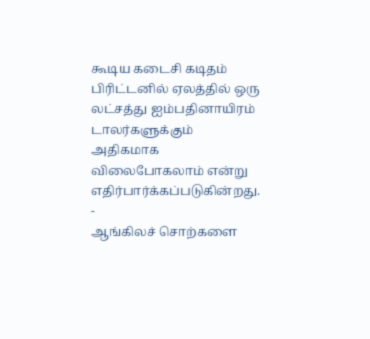கூடிய கடைசி கடிதம் பிரிட்டனில் ஏலத்தில் ஒரு லட்சத்து ஐம்பதினாயிரம் டாலர்களுக்கும் அதிகமாக விலைபோகலாம் என்று எதிர்பார்க்கப்படுகின்றது.
-
ஆங்கிலச் சொற்களை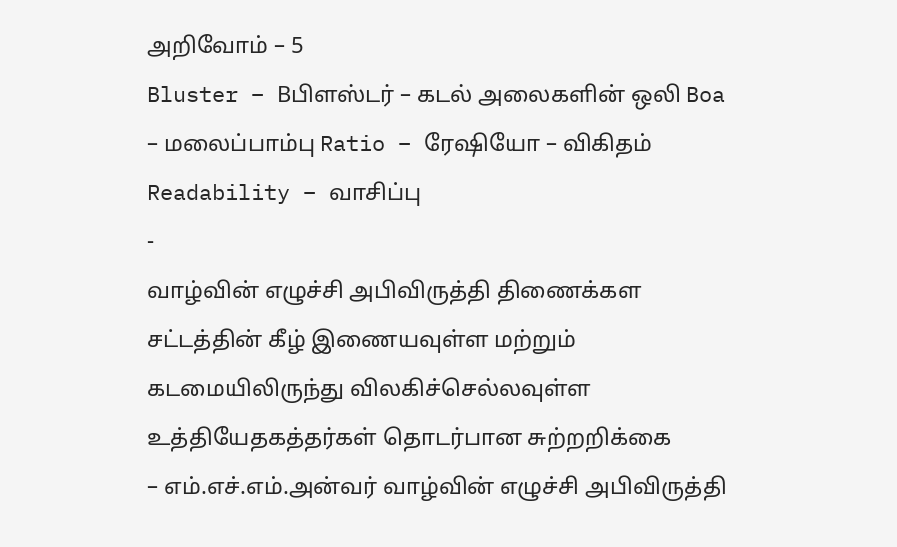அறிவோம் – 5
Bluster – Bபிளஸ்டர் – கடல் அலைகளின் ஒலி Boa – மலைப்பாம்பு Ratio – ரேஷியோ – விகிதம் Readability – வாசிப்பு
-
வாழ்வின் எழுச்சி அபிவிருத்தி திணைக்கள சட்டத்தின் கீழ் இணையவுள்ள மற்றும் கடமையிலிருந்து விலகிச்செல்லவுள்ள உத்தியேதகத்தர்கள் தொடர்பான சுற்றறிக்கை
– எம்.எச்.எம்.அன்வர் வாழ்வின் எழுச்சி அபிவிருத்தி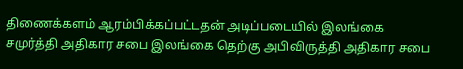திணைக்களம் ஆரம்பிக்கப்பட்டதன் அடிப்படையில் இலங்கை சமுர்த்தி அதிகார சபை இலங்கை தெற்கு அபிவிருத்தி அதிகார சபை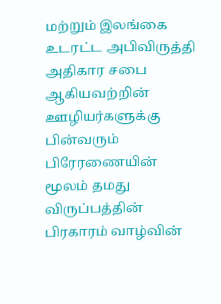மற்றும் இலங்கை உடரட்ட அபிவிருத்தி அதிகார சபை ஆகியவற்றின் ஊழியர்களுக்கு பின்வரும் பிரேரணையின் மூலம் தமது விருப்பத்தின் பிரகாரம் வாழ்வின்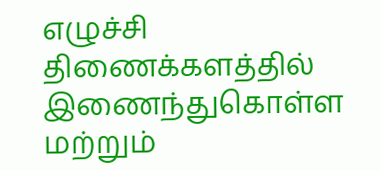எழுச்சி திணைக்களத்தில் இணைந்துகொள்ள மற்றும்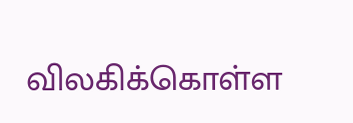விலகிக்கொள்ள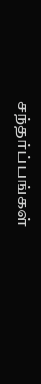சந்தர்ப்பங்கள்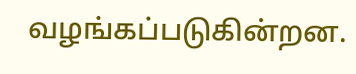வழங்கப்படுகின்றன.